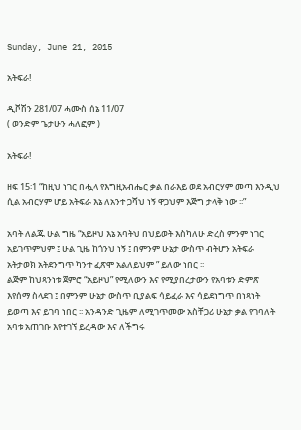Sunday, June 21, 2015

አትፍራ!

ዲቮሽን 281/07 ሓሙስ ሰኔ 11/07
( ወንድም ጌታሁን ሓለፎም )

አትፍራ!

ዘፍ 15፡1 “ከዚህ ነገር በሗላ የእግዚአብሔር ቃል በራእይ ወደ አብርሃም መጣ እንዲህ ሲል አብርሃም ሆይ አትፍራ እኔ ለአንተ ጋሻህ ነኝ ዋጋህም እጅግ ታላቅ ነው ፡፡”

አባት ለልጁ ሁል ግዜ “አይዞህ እኔ አባትህ በህይወት እስካለሁ ድረስ ምንም ነገር አይገጥምህም ፤ ሁል ጊዜ ከጎንህ ነኝ ፤ በምንም ሁኔታ ውስጥ ብትሆን አትፍራ አትታወክ አትደንግጥ ካንተ ፈጽሞ አልለይህም ” ይለው ነበር ፡፡
ልጅም ከህጻንነቱ ጀምሮ “አይዞህ” የሚለውን እና የሚያበረታውን የአባቱን ድምጽ እየሰማ ስላደገ ፤ በምንም ሁኔታ ውስጥ ቢያልፍ ሳይፈራ እና ሳይደነግጥ በነጻነት ይወጣ እና ይገባ ነበር ፡፡ አንዳንድ ጊዜም ለሚገጥመው አስቸጋሪ ሁኔታ ቃል የገባለት አባቱ አጠገቡ እየተገኘ ይረዳው እና ለችግሩ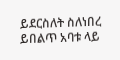ይደርስለት ስለነበረ ይበልጥ አባቱ ላይ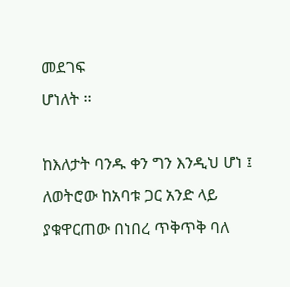መደገፍ
ሆነለት ፡፡

ከእለታት ባንዱ ቀን ግን እንዲህ ሆነ ፤ ለወትሮው ከአባቱ ጋር አንድ ላይ ያቁዋርጠው በነበረ ጥቅጥቅ ባለ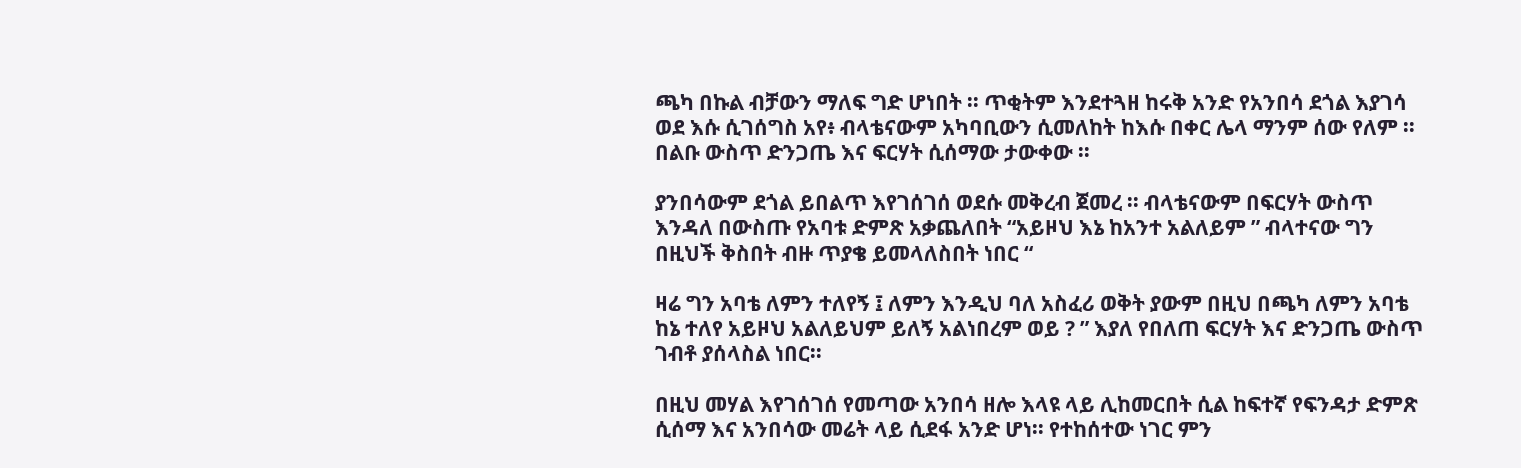ጫካ በኩል ብቻውን ማለፍ ግድ ሆነበት ፡፡ ጥቂትም እንደተጓዘ ከሩቅ አንድ የአንበሳ ደጎል እያገሳ ወደ እሱ ሲገሰግስ አየ፥ ብላቴናውም አካባቢውን ሲመለከት ከእሱ በቀር ሌላ ማንም ሰው የለም ፡፡ በልቡ ውስጥ ድንጋጤ እና ፍርሃት ሲሰማው ታውቀው ፡፡

ያንበሳውም ደጎል ይበልጥ እየገሰገሰ ወደሱ መቅረብ ጀመረ ፡፡ ብላቴናውም በፍርሃት ውስጥ እንዳለ በውስጡ የአባቱ ድምጽ አቃጨለበት “አይዞህ እኔ ከአንተ አልለይም ” ብላተናው ግን በዚህች ቅስበት ብዙ ጥያቄ ይመላለስበት ነበር “

ዛሬ ግን አባቴ ለምን ተለየኝ ፤ ለምን እንዲህ ባለ አስፈሪ ወቅት ያውም በዚህ በጫካ ለምን አባቴ ከኔ ተለየ አይዞህ አልለይህም ይለኝ አልነበረም ወይ ? ” እያለ የበለጠ ፍርሃት እና ድንጋጤ ውስጥ ገብቶ ያሰላስል ነበር፡፡

በዚህ መሃል እየገሰገሰ የመጣው አንበሳ ዘሎ እላዩ ላይ ሊከመርበት ሲል ከፍተኛ የፍንዳታ ድምጽ ሲሰማ እና አንበሳው መሬት ላይ ሲደፋ አንድ ሆነ፡፡ የተከሰተው ነገር ምን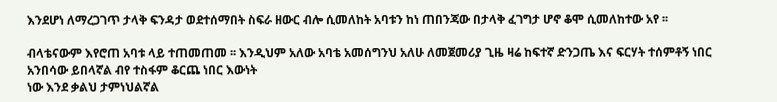እንደሆነ ለማረጋገጥ ታላቅ ፍንዳታ ወደተሰማበት ስፍራ ዘውር ብሎ ሲመለከት አባቱን ከነ ጠበንጃው በታላቅ ፈገግታ ሆኖ ቆሞ ሲመለከተው አየ ፡፡

ብላቴናውም እየሮጠ አባቱ ላይ ተጠመጠመ ፡፡ እንዲህም አለው አባቴ አመሰግንህ አለሁ ለመጀመሪያ ጊዜ ዛሬ ከፍተኛ ድንጋጤ እና ፍርሃት ተሰምቶኝ ነበር አንበሳው ይበላኛል ብየ ተስፋም ቆርጨ ነበር እውነት
ነው እንደ ቃልህ ታምነህልኛል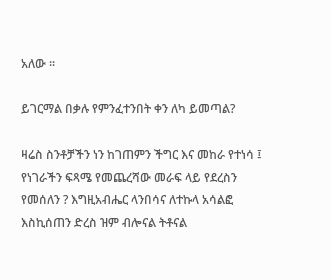አለው ፡፡

ይገርማል በቃሉ የምንፈተንበት ቀን ለካ ይመጣል?

ዛሬስ ስንቶቻችን ነን ከገጠምን ችግር እና መከራ የተነሳ ፤ የነገራችን ፍጻሜ የመጨረሻው መራፍ ላይ የደረስን የመሰለን ? እግዚአብሔር ላንበሳና ለተኩላ አሳልፎ እስኪሰጠን ድረስ ዝም ብሎናል ትቶናል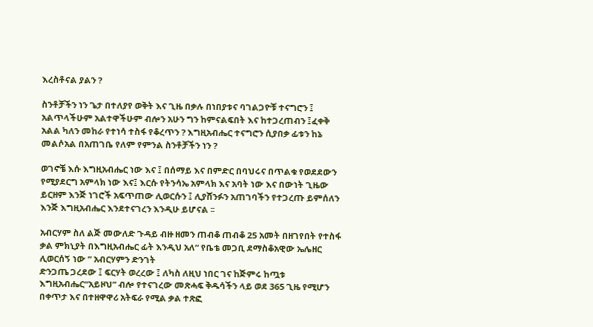እረስቶናል ያልን ?

ስንቶቻችን ነን ጌታ በተለያየ ወቅት እና ጊዜ በቃሉ በነበያቱና ባገልጋዮቹ ተናግሮን ፤ አልጥላችሁም አልተዋችሁም ብሎን አሁን ግን ከምናልፍበት እና ከተጋረጠብን ፤ፈቀቅ አልል ካለን መከራ የተነሳ ተስፋ የቆረጥን ? እግዚአብሔር ተናግሮን ሲያበቃ ፊቱን ከኔ መልሶአል በአጠገቤ የለም የምንል ስንቶቻችን ነን ?

ወገኖቼ እሱ እግዚአብሔር ነው እና ፤ በሰማይ እና በምድር በባህሩና በጥልቁ የወደደውን የሚያደርግ አምላክ ነው እና፤ እርሱ የትንሳኤ አምላክ እና አባት ነው እና በውነት ጊዜው ይርዘም እንጅ ነገሮች አፍጥጠው ሊወርሱን ፤ ሊያሸንፉን አጠገባችን የተጋረጡ ይምሰለን እንጅ እግዚአብሔር እንደተናገረን እንዲሁ ይሆናል ፡፡

አብርሃም ስለ ልጅ መውለድ ጉዳይ ብዙ ዘመን ጠብቆ ጠብቆ 25 አመት በዘገየበት የተስፋ ቃል ምክኒያት በእግዚአብሔር ፊት እንዲህ አለ“ የቤቴ መጋቢ ደማስቆአዊው ኤሌዘር ሊወርሰኝ ነው ” አብርሃምን ድንገት
ድንጋጤ ጋረደው ፤ ፍርሃት ወረረው ፤ ለካስ ለዚህ ነበር ገና ከጅምሩ ከጧቱ እግዚአብሔር“አይዞህ” ብሎ የተናገረው መጽሓፍ ቅዱሳችን ላይ ወደ 365 ጊዜ የሚሆን በቀጥታ እና በተዘዋዋሪ አትፍራ የሚል ቃል ተጽፎ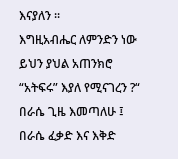እናያለን ፡፡
እግዚአብሔር ለምንድን ነው ይህን ያህል አጠንክሮ “አትፍሩ” እያለ የሚናገረን ?“ በራሴ ጊዜ እመጣለሁ ፤ በራሴ ፈቃድ እና እቅድ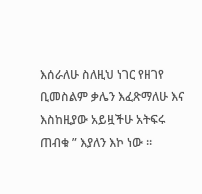እሰራለሁ ስለዚህ ነገር የዘገየ ቢመስልም ቃሌን እፈጽማለሁ እና እስከዚያው አይዟችሁ አትፍሩ ጠብቁ ” እያለን እኮ ነው ፡፡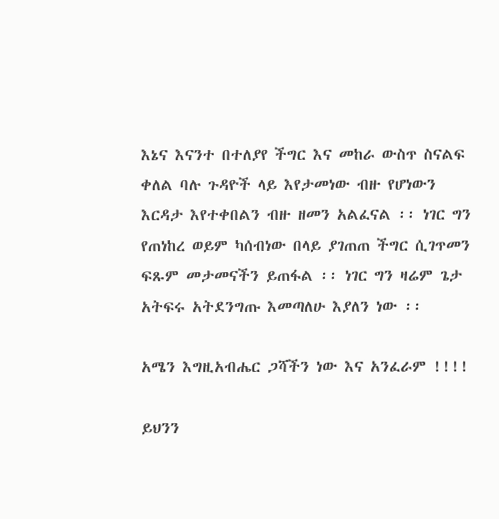እኔና እናንተ በተለያየ ችግር እና መከራ ውስጥ ስናልፍ ቀለል ባሉ ጉዳዮች ላይ እየታመነው ብዙ የሆነውን እርዳታ እየተቀበልን ብዙ ዘመን አልፈናል ፡፡ ነገር ግን የጠነከረ ወይም ካሰብነው በላይ ያገጠጠ ችግር ሲገጥመን ፍጹም መታመናችን ይጠፋል ፡፡ ነገር ግን ዛሬም ጌታ አትፍሩ አትደንግጡ እመጣለሁ እያለን ነው ፡፡

አሜን እግዚአብሔር ጋሻችን ነው እና አንፈራም !!!!

ይህንን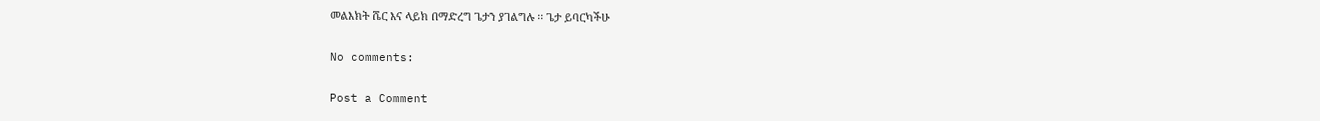መልእክት ሼር እና ላይክ በማድረግ ጌታን ያገልግሉ ፡፡ ጌታ ይባርካችሁ

No comments:

Post a Comment